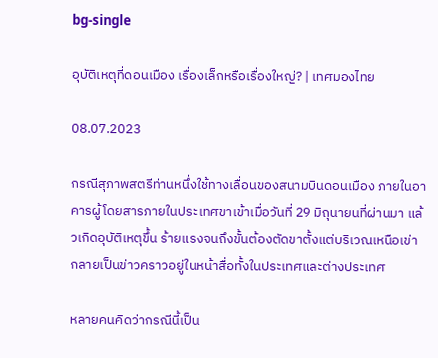bg-single

อุบัติเหตุที่ดอนเมือง เรื่องเล็กหรือเรื่องใหญ่? | เทศมองไทย

08.07.2023

กรณีสุภาพสตรีท่านหนึ่งใช้ทางเลื่อนของสนามบินดอนเมือง ภายในอาคารผู้โดยสารภายในประเทศขาเข้าเมื่อวันที่ 29 มิถุนายนที่ผ่านมา แล้วเกิดอุบัติเหตุขึ้น ร้ายแรงจนถึงขั้นต้องตัดขาตั้งแต่บริเวณเหนือเข่า กลายเป็นข่าวคราวอยู่ในหน้าสื่อทั้งในประเทศและต่างประเทศ

หลายคนคิดว่ากรณีนี้เป็น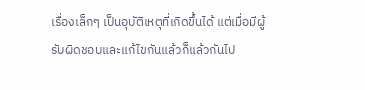เรื่องเล็กๆ เป็นอุบัติเหตุที่เกิดขึ้นได้ แต่เมื่อมีผู้รับผิดชอบและแก้ไขกันแล้วก็แล้วกันไป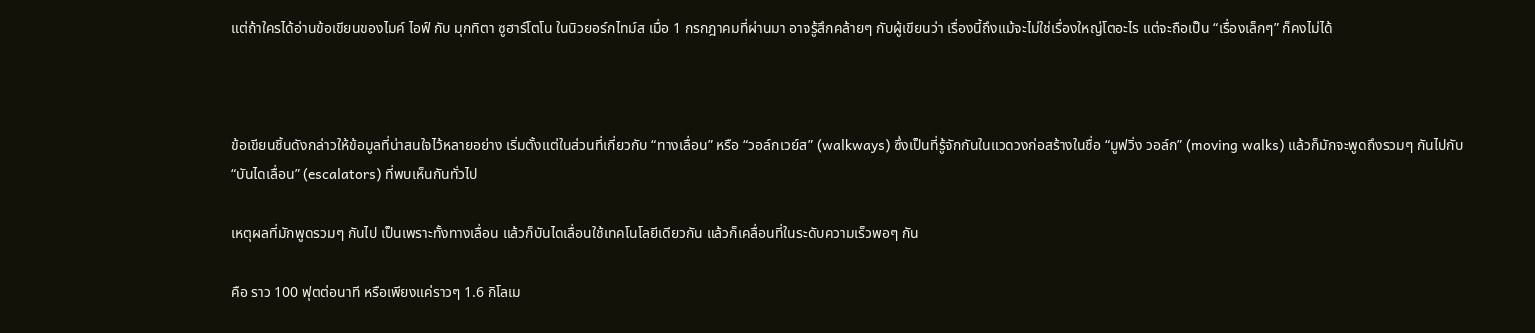แต่ถ้าใครได้อ่านข้อเขียนของไมค์ ไอฟ์ กับ มุกทิตา ซูฮาร์โตโน ในนิวยอร์กไทม์ส เมื่อ 1 กรกฎาคมที่ผ่านมา อาจรู้สึกคล้ายๆ กับผู้เขียนว่า เรื่องนี้ถึงแม้จะไม่ใช่เรื่องใหญ่โตอะไร แต่จะถือเป็น “เรื่องเล็กๆ” ก็คงไม่ได้



ข้อเขียนชิ้นดังกล่าวให้ข้อมูลที่น่าสนใจไว้หลายอย่าง เริ่มตั้งแต่ในส่วนที่เกี่ยวกับ “ทางเลื่อน” หรือ “วอล์กเวย์ส” (walkways) ซึ่งเป็นที่รู้จักกันในแวดวงก่อสร้างในชื่อ “มูฟวิ่ง วอล์ก” (moving walks) แล้วก็มักจะพูดถึงรวมๆ กันไปกับ “บันไดเลื่อน” (escalators) ที่พบเห็นกันทั่วไป

เหตุผลที่มักพูดรวมๆ กันไป เป็นเพราะทั้งทางเลื่อน แล้วก็บันไดเลื่อนใช้เทคโนโลยีเดียวกัน แล้วก็เคลื่อนที่ในระดับความเร็วพอๆ กัน

คือ ราว 100 ฟุตต่อนาที หรือเพียงแค่ราวๆ 1.6 กิโลเม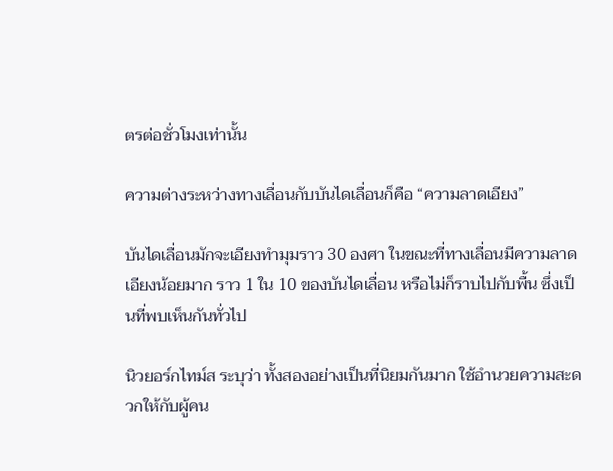ตรต่อชั่วโมงเท่านั้น

ความต่างระหว่างทางเลื่อนกับบันไดเลื่อนก็คือ “ความลาดเอียง”

บันไดเลื่อนมักจะเอียงทำมุมราว 30 องศา ในขณะที่ทางเลื่อนมีความลาดเอียงน้อยมาก ราว 1 ใน 10 ของบันไดเลื่อน หรือไม่ก็ราบไปกับพื้น ซึ่งเป็นที่พบเห็นกันทั่วไป

นิวยอร์กไทม์ส ระบุว่า ทั้งสองอย่างเป็นที่นิยมกันมาก ใช้อำนวยความสะดวกให้กับผู้คน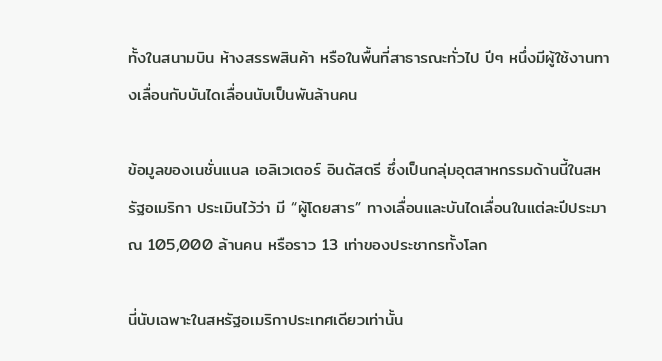ทั้งในสนามบิน ห้างสรรพสินค้า หรือในพื้นที่สาธารณะทั่วไป ปีๆ หนึ่งมีผู้ใช้งานทางเลื่อนกับบันไดเลื่อนนับเป็นพันล้านคน

ข้อมูลของเนชั่นแนล เอลิเวเตอร์ อินดัสตรี ซึ่งเป็นกลุ่มอุตสาหกรรมด้านนี้ในสหรัฐอเมริกา ประเมินไว้ว่า มี “ผู้โดยสาร” ทางเลื่อนและบันไดเลื่อนในแต่ละปีประมาณ 105,000 ล้านคน หรือราว 13 เท่าของประชากรทั้งโลก

นี่นับเฉพาะในสหรัฐอเมริกาประเทศเดียวเท่านั้น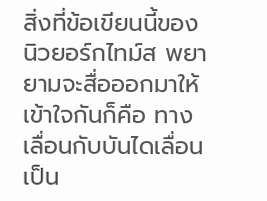สิ่งที่ข้อเขียนนี้ของนิวยอร์กไทม์ส พยายามจะสื่อออกมาให้เข้าใจกันก็คือ ทางเลื่อนกับบันไดเลื่อน เป็น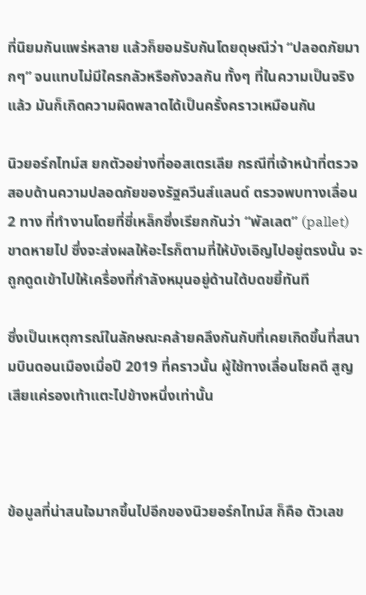ที่นิยมกันแพร่หลาย แล้วก็ยอมรับกันโดยดุษณีว่า “ปลอดภัยมากๆ” จนแทบไม่มีใครกลัวหรือกังวลกัน ทั้งๆ ที่ในความเป็นจริงแล้ว มันก็เกิดความผิดพลาดได้เป็นครั้งคราวเหมือนกัน

นิวยอร์กไทม์ส ยกตัวอย่างที่ออสเตรเลีย กรณีที่เจ้าหน้าที่ตรวจสอบด้านความปลอดภัยของรัฐควีนส์แลนด์ ตรวจพบทางเลื่อน 2 ทาง ที่ทำงานโดยที่ซี่เหล็กซึ่งเรียกกันว่า “พัลเลต” (pallet) ขาดหายไป ซึ่งจะส่งผลให้อะไรก็ตามที่ให้บังเอิญไปอยู่ตรงนั้น จะถูกดูดเข้าไปให้เครื่องที่กำลังหมุนอยู่ด้านใต้บดขยี้ทันที

ซึ่งเป็นเหตุการณ์ในลักษณะคล้ายคลึงกันกับที่เคยเกิดขึ้นที่สนามบินดอนเมืองเมื่อปี 2019 ที่คราวนั้น ผู้ใช้ทางเลื่อนโชคดี สูญเสียแค่รองเท้าแตะไปข้างหนึ่งเท่านั้น



ข้อมูลที่น่าสนใจมากขึ้นไปอีกของนิวยอร์กไทม์ส ก็คือ ตัวเลข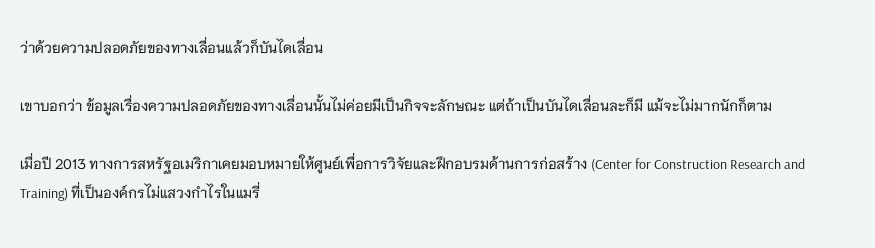ว่าด้วยความปลอดภัยของทางเลื่อนแล้วก็บันไดเลื่อน

เขาบอกว่า ข้อมูลเรื่องความปลอดภัยของทางเลื่อนนั้นไม่ค่อยมีเป็นกิจจะลักษณะ แต่ถ้าเป็นบันไดเลื่อนละก็มี แม้จะไม่มากนักก็ตาม

เมื่อปี 2013 ทางการสหรัฐอเมริกาเคยมอบหมายให้ศูนย์เพื่อการวิจัยและฝึกอบรมด้านการก่อสร้าง (Center for Construction Research and Training) ที่เป็นองค์กรไม่แสวงกำไรในแมรี่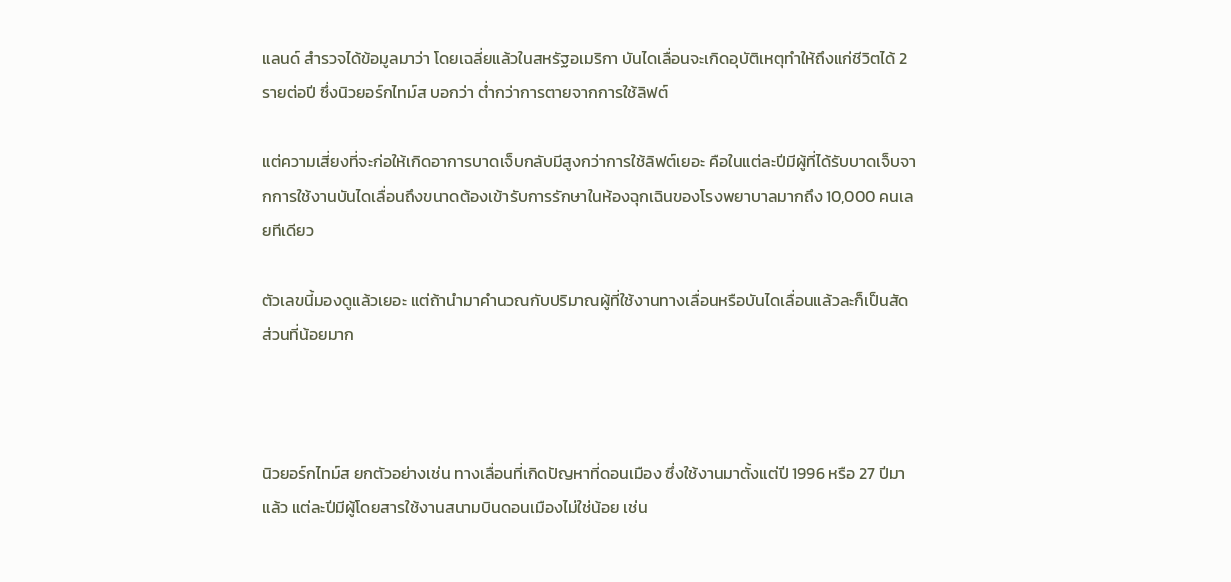แลนด์ สำรวจได้ข้อมูลมาว่า โดยเฉลี่ยแล้วในสหรัฐอเมริกา บันไดเลื่อนจะเกิดอุบัติเหตุทำให้ถึงแก่ชีวิตได้ 2 รายต่อปี ซึ่งนิวยอร์กไทม์ส บอกว่า ต่ำกว่าการตายจากการใช้ลิฟต์

แต่ความเสี่ยงที่จะก่อให้เกิดอาการบาดเจ็บกลับมีสูงกว่าการใช้ลิฟต์เยอะ คือในแต่ละปีมีผู้ที่ได้รับบาดเจ็บจากการใช้งานบันไดเลื่อนถึงขนาดต้องเข้ารับการรักษาในห้องฉุกเฉินของโรงพยาบาลมากถึง 10,000 คนเลยทีเดียว

ตัวเลขนี้มองดูแล้วเยอะ แต่ถ้านำมาคำนวณกับปริมาณผู้ที่ใช้งานทางเลื่อนหรือบันไดเลื่อนแล้วละก็เป็นสัดส่วนที่น้อยมาก



นิวยอร์กไทม์ส ยกตัวอย่างเช่น ทางเลื่อนที่เกิดปัญหาที่ดอนเมือง ซึ่งใช้งานมาตั้งแต่ปี 1996 หรือ 27 ปีมาแล้ว แต่ละปีมีผู้โดยสารใช้งานสนามบินดอนเมืองไม่ใช่น้อย เช่น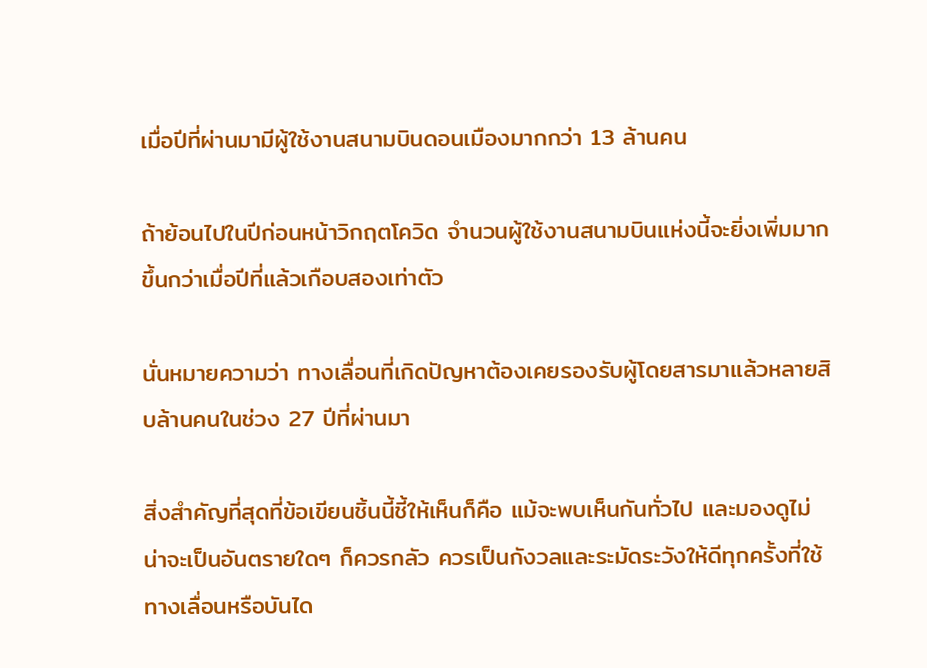เมื่อปีที่ผ่านมามีผู้ใช้งานสนามบินดอนเมืองมากกว่า 13 ล้านคน

ถ้าย้อนไปในปีก่อนหน้าวิกฤตโควิด จำนวนผู้ใช้งานสนามบินแห่งนี้จะยิ่งเพิ่มมากขึ้นกว่าเมื่อปีที่แล้วเกือบสองเท่าตัว

นั่นหมายความว่า ทางเลื่อนที่เกิดปัญหาต้องเคยรองรับผู้โดยสารมาแล้วหลายสิบล้านคนในช่วง 27 ปีที่ผ่านมา

สิ่งสำคัญที่สุดที่ข้อเขียนชิ้นนี้ชี้ให้เห็นก็คือ แม้จะพบเห็นกันทั่วไป และมองดูไม่น่าจะเป็นอันตรายใดๆ ก็ควรกลัว ควรเป็นกังวลและระมัดระวังให้ดีทุกครั้งที่ใช้ทางเลื่อนหรือบันได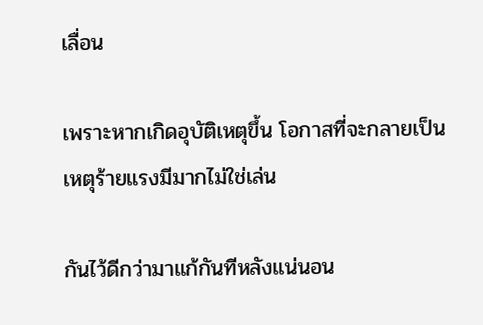เลื่อน

เพราะหากเกิดอุบัติเหตุขึ้น โอกาสที่จะกลายเป็นเหตุร้ายแรงมีมากไม่ใช่เล่น

กันไว้ดีกว่ามาแก้กันทีหลังแน่นอน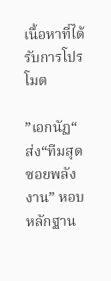เนื้อหาที่ได้รับการโปรโมต

”เอกนัฏ“ ส่ง“ทีมสุดซอยพลังงาน” หอบหลักฐาน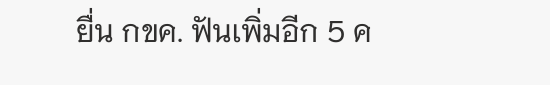ยื่น กขค. ฟันเพิ่มอีก 5 ค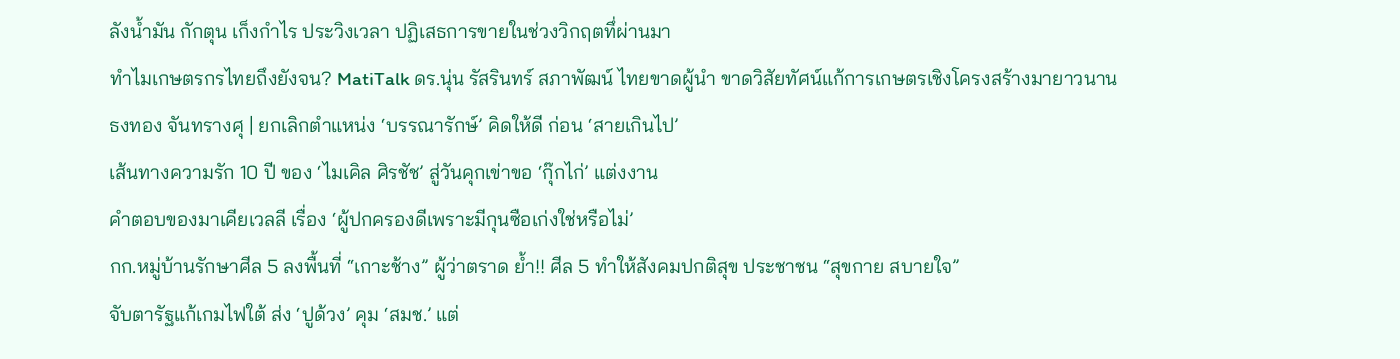ลังน้ำมัน กักตุน เก็งกำไร ประวิงเวลา ปฏิเสธการขายในช่วงวิกฤตทึ่ผ่านมา
ทำไมเกษตรกรไทยถึงยังจน? MatiTalk ดร.นุ่น รัสรินทร์ สภาพัฒน์ ไทยขาดผู้นำ ขาดวิสัยทัศน์แก้การเกษตรเชิงโครงสร้างมายาวนาน
ธงทอง จันทรางศุ | ยกเลิกตำแหน่ง ‘บรรณารักษ์’ คิดให้ดี ก่อน ‘สายเกินไป’
เส้นทางความรัก 10 ปี ของ ‘ไมเคิล ศิรชัช’ สู่วันคุกเข่าขอ ‘กุ๊กไก่’ แต่งงาน
คำตอบของมาเคียเวลลี เรื่อง ‘ผู้ปกครองดีเพราะมีกุนซือเก่งใช่หรือไม่’
กก.หมู่บ้านรักษาศีล 5 ลงพื้นที่ “เกาะช้าง” ผู้ว่าตราด ย้ำ!! ศีล 5 ทำให้สังคมปกติสุข ประชาชน “สุขกาย สบายใจ”
จับตารัฐแก้เกมไฟใต้ ส่ง ‘ปูด้วง’ คุม ‘สมช.’ แต่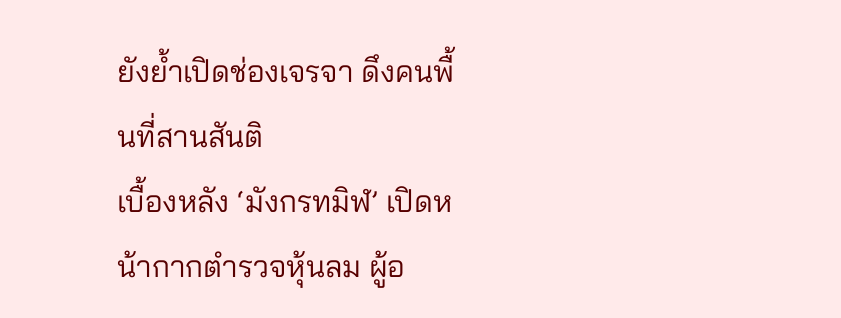ยังย้ำเปิดช่องเจรจา ดึงคนพื้นที่สานสันติ
เบื้องหลัง ‘มังกรทมิฬ’ เปิดหน้ากากตำรวจหุ้นลม ผู้อ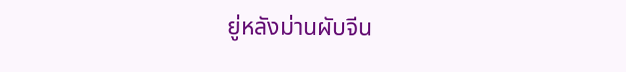ยู่หลังม่านผับจีน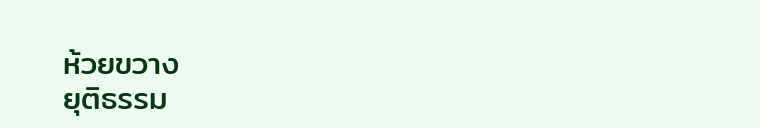ห้วยขวาง
ยุติธรรม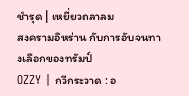ชำรุด | เหยี่ยวถลาลม
สงครามอิหร่าน กับการอับจนทางเลือกของทรัมป์
OZZY | กวีกระวาด : อ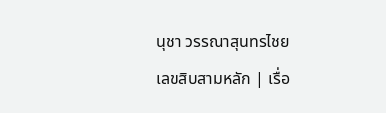นุชา วรรณาสุนทรไชย
เลขสิบสามหลัก | เรื่อ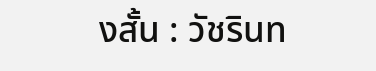งสั้น : วัชรินท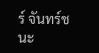ร์ จันทร์ชนะ